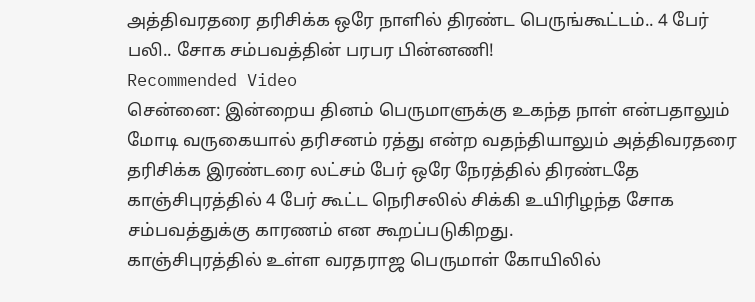அத்திவரதரை தரிசிக்க ஒரே நாளில் திரண்ட பெருங்கூட்டம்.. 4 பேர் பலி.. சோக சம்பவத்தின் பரபர பின்னணி!
Recommended Video
சென்னை: இன்றைய தினம் பெருமாளுக்கு உகந்த நாள் என்பதாலும் மோடி வருகையால் தரிசனம் ரத்து என்ற வதந்தியாலும் அத்திவரதரை தரிசிக்க இரண்டரை லட்சம் பேர் ஒரே நேரத்தில் திரண்டதே காஞ்சிபுரத்தில் 4 பேர் கூட்ட நெரிசலில் சிக்கி உயிரிழந்த சோக சம்பவத்துக்கு காரணம் என கூறப்படுகிறது.
காஞ்சிபுரத்தில் உள்ள வரதராஜ பெருமாள் கோயிலில்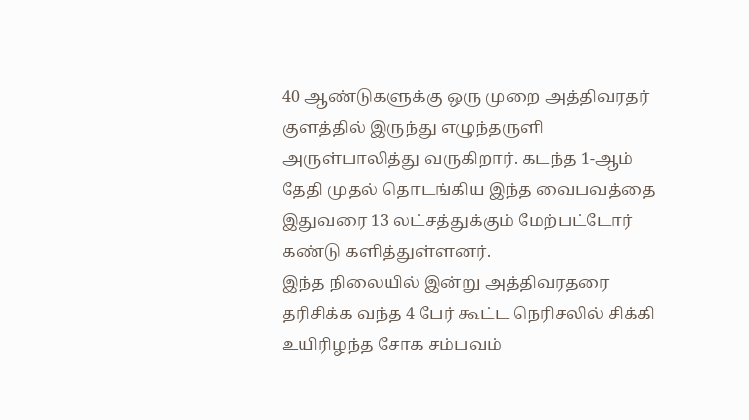40 ஆண்டுகளுக்கு ஒரு முறை அத்திவரதர் குளத்தில் இருந்து எழுந்தருளி அருள்பாலித்து வருகிறார். கடந்த 1-ஆம் தேதி முதல் தொடங்கிய இந்த வைபவத்தை இதுவரை 13 லட்சத்துக்கும் மேற்பட்டோர் கண்டு களித்துள்ளனர்.
இந்த நிலையில் இன்று அத்திவரதரை தரிசிக்க வந்த 4 பேர் கூட்ட நெரிசலில் சிக்கி உயிரிழந்த சோக சம்பவம்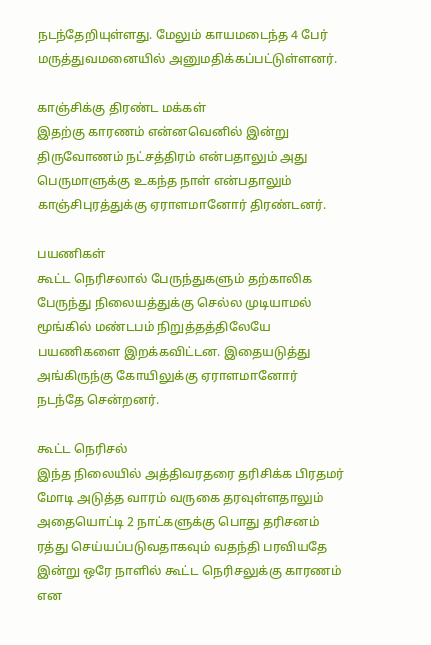நடந்தேறியுள்ளது. மேலும் காயமடைந்த 4 பேர் மருத்துவமனையில் அனுமதிக்கப்பட்டுள்ளனர்.

காஞ்சிக்கு திரண்ட மக்கள்
இதற்கு காரணம் என்னவெனில் இன்று திருவோணம் நட்சத்திரம் என்பதாலும் அது பெருமாளுக்கு உகந்த நாள் என்பதாலும் காஞ்சிபுரத்துக்கு ஏராளமானோர் திரண்டனர்.

பயணிகள்
கூட்ட நெரிசலால் பேருந்துகளும் தற்காலிக பேருந்து நிலையத்துக்கு செல்ல முடியாமல் மூங்கில் மண்டபம் நிறுத்தத்திலேயே பயணிகளை இறக்கவிட்டன. இதையடுத்து அங்கிருந்கு கோயிலுக்கு ஏராளமானோர் நடந்தே சென்றனர்.

கூட்ட நெரிசல்
இந்த நிலையில் அத்திவரதரை தரிசிக்க பிரதமர் மோடி அடுத்த வாரம் வருகை தரவுள்ளதாலும் அதையொட்டி 2 நாட்களுக்கு பொது தரிசனம் ரத்து செய்யப்படுவதாகவும் வதந்தி பரவியதே இன்று ஒரே நாளில் கூட்ட நெரிசலுக்கு காரணம் என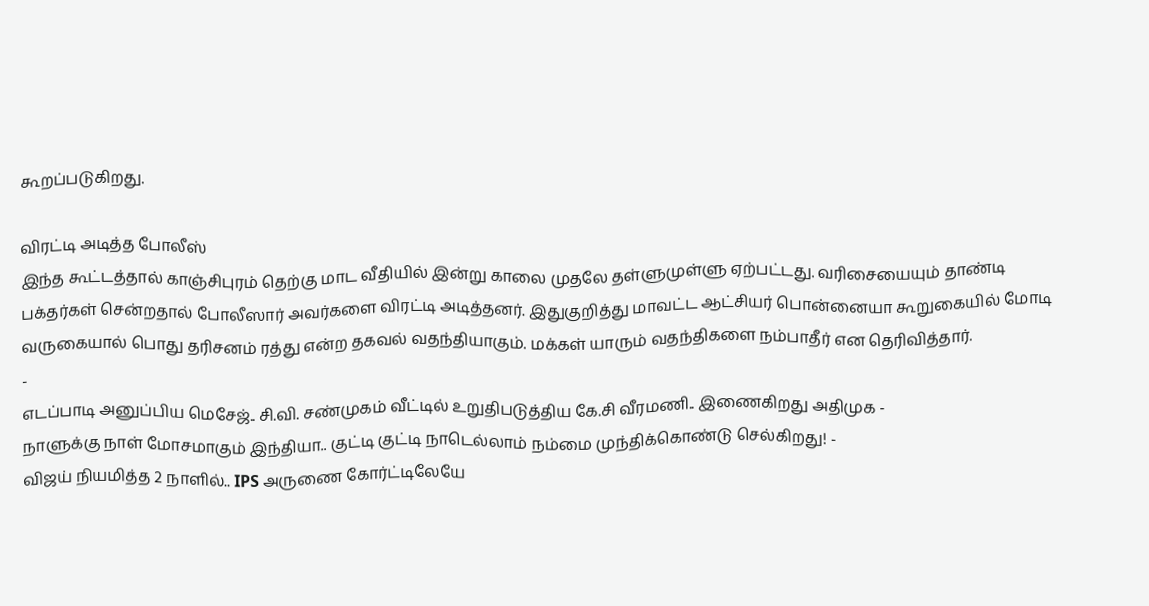கூறப்படுகிறது.

விரட்டி அடித்த போலீஸ்
இந்த கூட்டத்தால் காஞ்சிபுரம் தெற்கு மாட வீதியில் இன்று காலை முதலே தள்ளுமுள்ளு ஏற்பட்டது. வரிசையையும் தாண்டி பக்தர்கள் சென்றதால் போலீஸார் அவர்களை விரட்டி அடித்தனர். இதுகுறித்து மாவட்ட ஆட்சியர் பொன்னையா கூறுகையில் மோடி வருகையால் பொது தரிசனம் ரத்து என்ற தகவல் வதந்தியாகும். மக்கள் யாரும் வதந்திகளை நம்பாதீர் என தெரிவித்தார்.
-
எடப்பாடி அனுப்பிய மெசேஜ்.. சி.வி. சண்முகம் வீட்டில் உறுதிபடுத்திய கே.சி வீரமணி.. இணைகிறது அதிமுக -
நாளுக்கு நாள் மோசமாகும் இந்தியா.. குட்டி குட்டி நாடெல்லாம் நம்மை முந்திக்கொண்டு செல்கிறது! -
விஜய் நியமித்த 2 நாளில்.. IPS அருணை கோர்ட்டிலேயே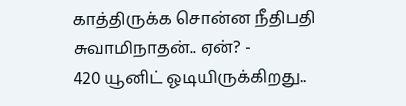காத்திருக்க சொன்ன நீதிபதி சுவாமிநாதன்.. ஏன்? -
420 யூனிட் ஓடியிருக்கிறது..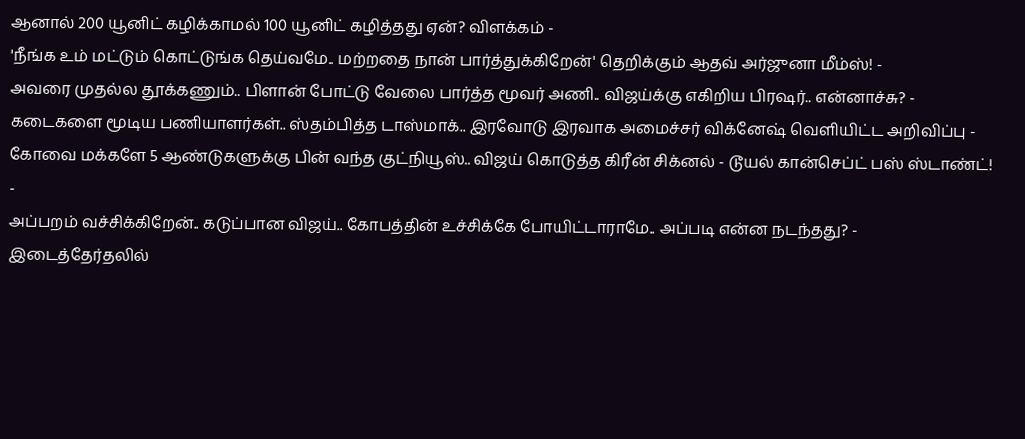ஆனால் 200 யூனிட் கழிக்காமல் 100 யூனிட் கழித்தது ஏன்? விளக்கம் -
'நீங்க உம் மட்டும் கொட்டுங்க தெய்வமே.. மற்றதை நான் பார்த்துக்கிறேன்' தெறிக்கும் ஆதவ் அர்ஜுனா மீம்ஸ்! -
அவரை முதல்ல தூக்கணும்.. பிளான் போட்டு வேலை பார்த்த மூவர் அணி.. விஜய்க்கு எகிறிய பிரஷர்.. என்னாச்சு? -
கடைகளை மூடிய பணியாளர்கள்.. ஸ்தம்பித்த டாஸ்மாக்.. இரவோடு இரவாக அமைச்சர் விக்னேஷ் வெளியிட்ட அறிவிப்பு -
கோவை மக்களே 5 ஆண்டுகளுக்கு பின் வந்த குட்நியூஸ்.. விஜய் கொடுத்த கிரீன் சிக்னல் - டூயல் கான்செப்ட் பஸ் ஸ்டாண்ட்! -
அப்பறம் வச்சிக்கிறேன்.. கடுப்பான விஜய்.. கோபத்தின் உச்சிக்கே போயிட்டாராமே.. அப்படி என்ன நடந்தது? -
இடைத்தேர்தலில்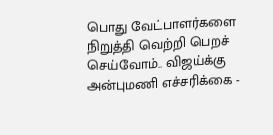பொது வேட்பாளர்களை நிறுத்தி வெற்றி பெறச் செய்வோம்.. விஜய்க்கு அன்புமணி எச்சரிக்கை -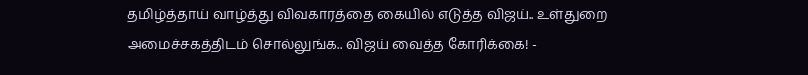தமிழ்த்தாய் வாழ்த்து விவகாரத்தை கையில் எடுத்த விஜய்.. உள்துறை அமைச்சகத்திடம் சொல்லுங்க.. விஜய் வைத்த கோரிக்கை! -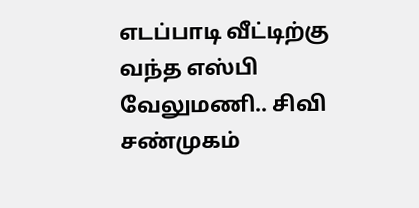எடப்பாடி வீட்டிற்கு வந்த எஸ்பி வேலுமணி.. சிவி சண்முகம்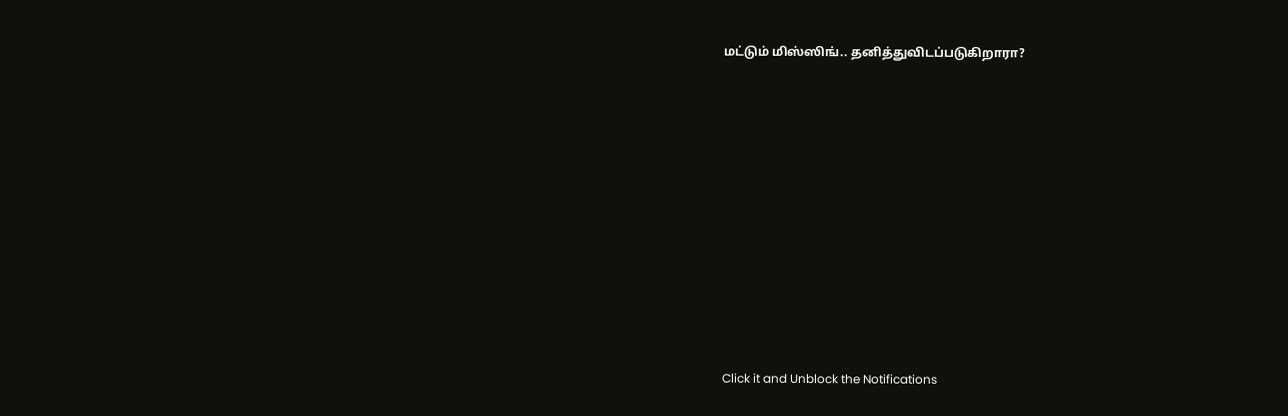மட்டும் மிஸ்ஸிங்.. தனித்துவிடப்படுகிறாரா?












Click it and Unblock the Notifications